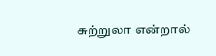சுற்றுலா என்றால்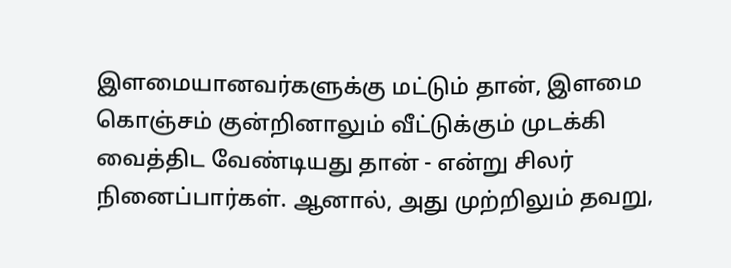இளமையானவர்களுக்கு மட்டும் தான், இளமை கொஞ்சம் குன்றினாலும் வீட்டுக்கும் முடக்கி வைத்திட வேண்டியது தான் - என்று சிலர் நினைப்பார்கள். ஆனால், அது முற்றிலும் தவறு,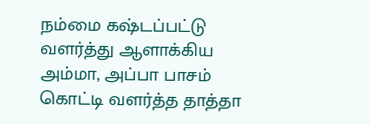நம்மை கஷ்டப்பட்டு வளர்த்து ஆளாக்கிய அம்மா, அப்பா பாசம் கொட்டி வளர்த்த தாத்தா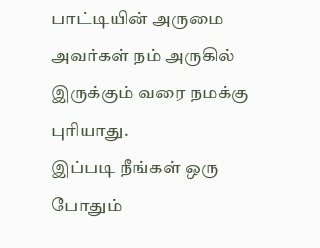பாட்டியின் அருமை அவர்கள் நம் அருகில் இருக்கும் வரை நமக்கு புரியாது.
இப்படி நீங்கள் ஒரு போதும்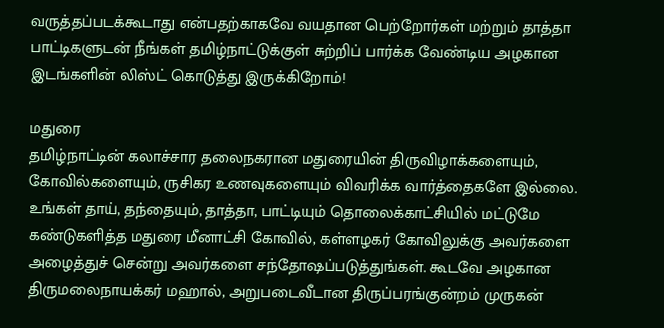வருத்தப்படக்கூடாது என்பதற்காகவே வயதான பெற்றோர்கள் மற்றும் தாத்தா பாட்டிகளுடன் நீங்கள் தமிழ்நாட்டுக்குள் சுற்றிப் பார்க்க வேண்டிய அழகான இடங்களின் லிஸ்ட் கொடுத்து இருக்கிறோம்!

மதுரை
தமிழ்நாட்டின் கலாச்சார தலைநகரான மதுரையின் திருவிழாக்களையும், கோவில்களையும், ருசிகர உணவுகளையும் விவரிக்க வார்த்தைகளே இல்லை. உங்கள் தாய், தந்தையும், தாத்தா, பாட்டியும் தொலைக்காட்சியில் மட்டுமே கண்டுகளித்த மதுரை மீனாட்சி கோவில், கள்ளழகர் கோவிலுக்கு அவர்களை அழைத்துச் சென்று அவர்களை சந்தோஷப்படுத்துங்கள். கூடவே அழகான திருமலைநாயக்கர் மஹால், அறுபடைவீடான திருப்பரங்குன்றம் முருகன்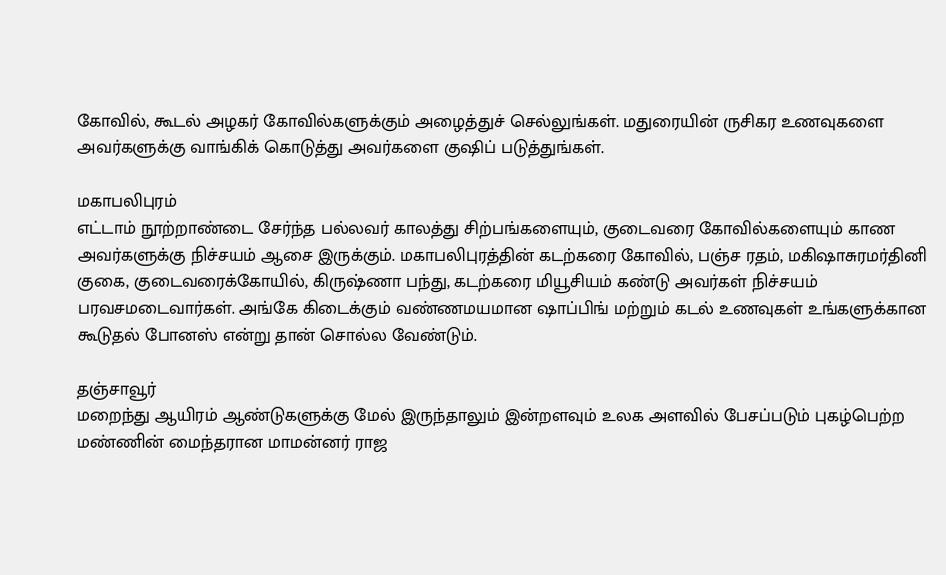கோவில், கூடல் அழகர் கோவில்களுக்கும் அழைத்துச் செல்லுங்கள். மதுரையின் ருசிகர உணவுகளை அவர்களுக்கு வாங்கிக் கொடுத்து அவர்களை குஷிப் படுத்துங்கள்.

மகாபலிபுரம்
எட்டாம் நூற்றாண்டை சேர்ந்த பல்லவர் காலத்து சிற்பங்களையும், குடைவரை கோவில்களையும் காண அவர்களுக்கு நிச்சயம் ஆசை இருக்கும். மகாபலிபுரத்தின் கடற்கரை கோவில், பஞ்ச ரதம், மகிஷாசுரமர்தினி குகை, குடைவரைக்கோயில், கிருஷ்ணா பந்து, கடற்கரை மியூசியம் கண்டு அவர்கள் நிச்சயம் பரவசமடைவார்கள். அங்கே கிடைக்கும் வண்ணமயமான ஷாப்பிங் மற்றும் கடல் உணவுகள் உங்களுக்கான கூடுதல் போனஸ் என்று தான் சொல்ல வேண்டும்.

தஞ்சாவூர்
மறைந்து ஆயிரம் ஆண்டுகளுக்கு மேல் இருந்தாலும் இன்றளவும் உலக அளவில் பேசப்படும் புகழ்பெற்ற மண்ணின் மைந்தரான மாமன்னர் ராஜ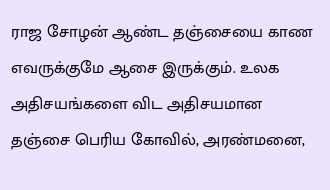ராஜ சோழன் ஆண்ட தஞ்சையை காண எவருக்குமே ஆசை இருக்கும். உலக அதிசயங்களை விட அதிசயமான தஞ்சை பெரிய கோவில், அரண்மனை,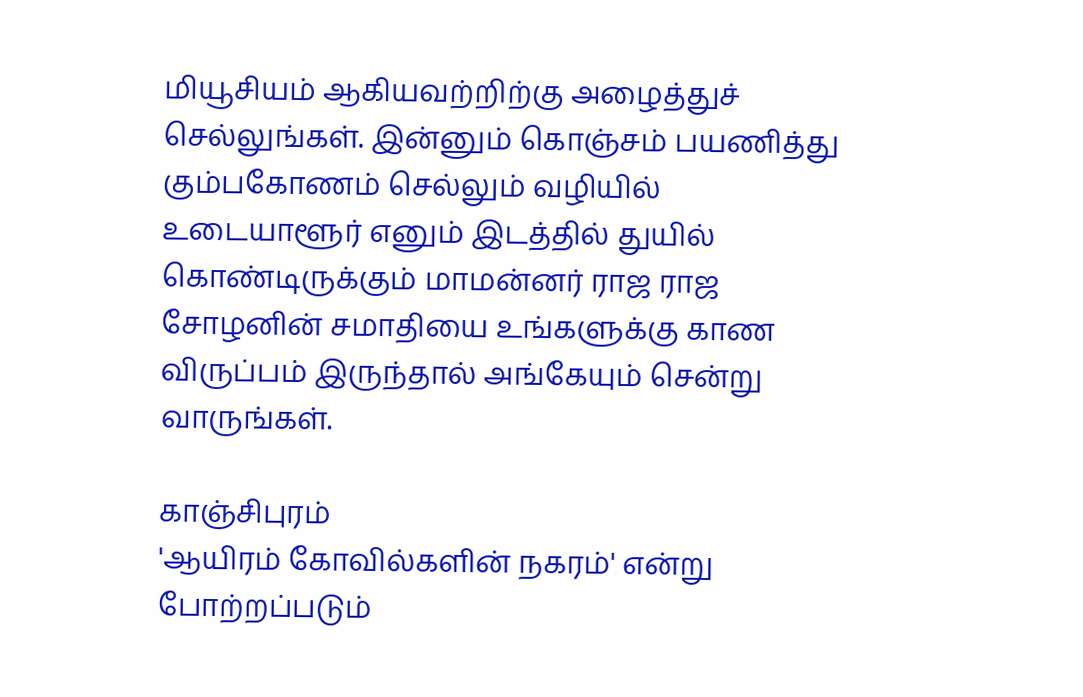மியூசியம் ஆகியவற்றிற்கு அழைத்துச் செல்லுங்கள். இன்னும் கொஞ்சம் பயணித்து கும்பகோணம் செல்லும் வழியில் உடையாளூர் எனும் இடத்தில் துயில் கொண்டிருக்கும் மாமன்னர் ராஜ ராஜ சோழனின் சமாதியை உங்களுக்கு காண விருப்பம் இருந்தால் அங்கேயும் சென்று வாருங்கள்.

காஞ்சிபுரம்
'ஆயிரம் கோவில்களின் நகரம்' என்று போற்றப்படும்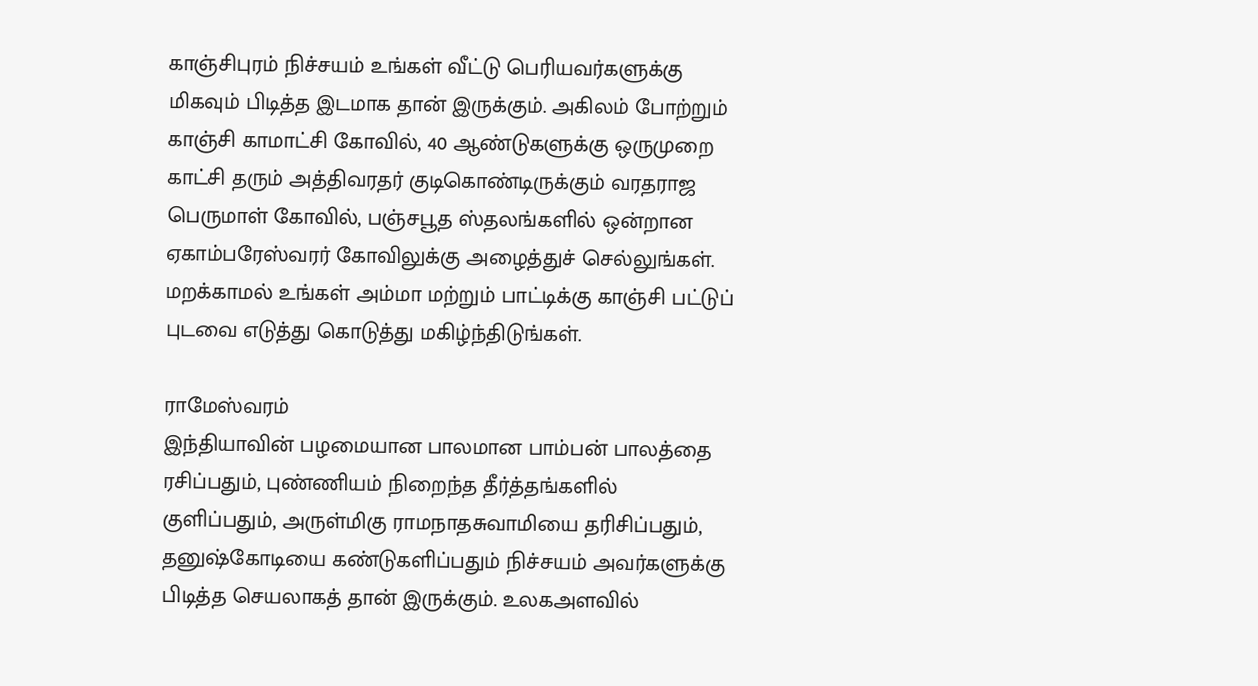காஞ்சிபுரம் நிச்சயம் உங்கள் வீட்டு பெரியவர்களுக்கு மிகவும் பிடித்த இடமாக தான் இருக்கும். அகிலம் போற்றும் காஞ்சி காமாட்சி கோவில், 40 ஆண்டுகளுக்கு ஒருமுறை காட்சி தரும் அத்திவரதர் குடிகொண்டிருக்கும் வரதராஜ பெருமாள் கோவில், பஞ்சபூத ஸ்தலங்களில் ஒன்றான ஏகாம்பரேஸ்வரர் கோவிலுக்கு அழைத்துச் செல்லுங்கள். மறக்காமல் உங்கள் அம்மா மற்றும் பாட்டிக்கு காஞ்சி பட்டுப் புடவை எடுத்து கொடுத்து மகிழ்ந்திடுங்கள்.

ராமேஸ்வரம்
இந்தியாவின் பழமையான பாலமான பாம்பன் பாலத்தை ரசிப்பதும், புண்ணியம் நிறைந்த தீர்த்தங்களில் குளிப்பதும், அருள்மிகு ராமநாதசுவாமியை தரிசிப்பதும், தனுஷ்கோடியை கண்டுகளிப்பதும் நிச்சயம் அவர்களுக்கு பிடித்த செயலாகத் தான் இருக்கும். உலகஅளவில்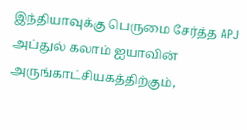இந்தியாவுக்கு பெருமை சேர்த்த APJ அப்துல் கலாம் ஐயாவின் அருங்காட்சியகத்திற்கும்,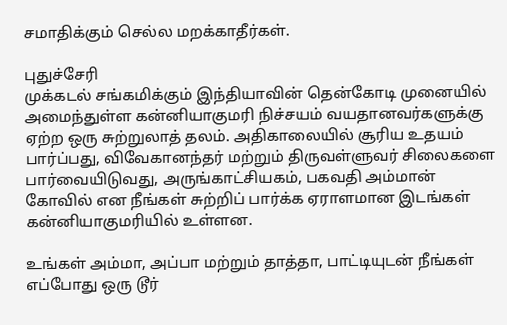சமாதிக்கும் செல்ல மறக்காதீர்கள்.

புதுச்சேரி
முக்கடல் சங்கமிக்கும் இந்தியாவின் தென்கோடி முனையில் அமைந்துள்ள கன்னியாகுமரி நிச்சயம் வயதானவர்களுக்கு ஏற்ற ஒரு சுற்றுலாத் தலம். அதிகாலையில் சூரிய உதயம் பார்ப்பது, விவேகானந்தர் மற்றும் திருவள்ளுவர் சிலைகளை பார்வையிடுவது, அருங்காட்சியகம், பகவதி அம்மான் கோவில் என நீங்கள் சுற்றிப் பார்க்க ஏராளமான இடங்கள் கன்னியாகுமரியில் உள்ளன.

உங்கள் அம்மா, அப்பா மற்றும் தாத்தா, பாட்டியுடன் நீங்கள் எப்போது ஒரு டூர்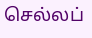செல்லப்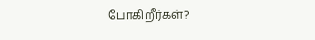போகிறீர்கள்?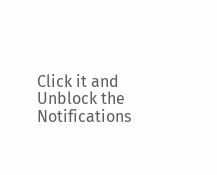Click it and Unblock the Notifications